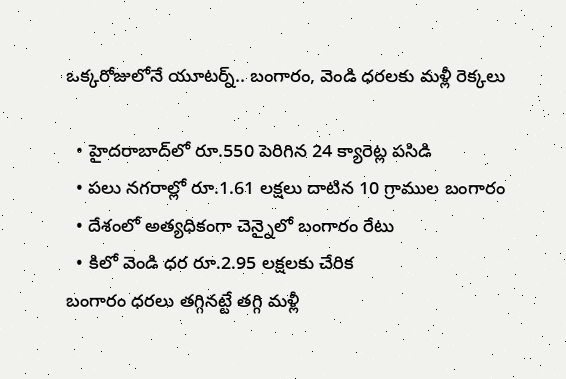ఒక్కరోజులోనే యూటర్న్.. బంగారం, వెండి ధరలకు మళ్లీ రెక్కలు

  • హైదరాబాద్‌లో రూ.550 పెరిగిన 24 క్యారెట్ల పసిడి
  • పలు నగరాల్లో రూ.1.61 లక్షలు దాటిన 10 గ్రాముల బంగారం
  • దేశంలో అత్యధికంగా చెన్నైలో బంగారం రేటు
  • కిలో వెండి ధర రూ.2.95 లక్షలకు చేరిక
బంగారం ధరలు తగ్గినట్టే తగ్గి మళ్లీ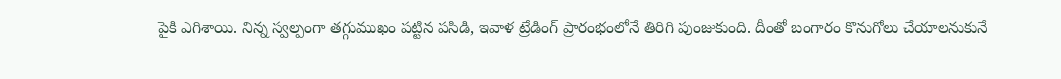పైకి ఎగిశాయి. నిన్న‌ స్వల్పంగా తగ్గుముఖం పట్టిన పసిడి, ఇవాళ‌ ట్రేడింగ్ ప్రారంభంలోనే తిరిగి పుంజుకుంది. దీంతో బంగారం కొనుగోలు చేయాలనుకునే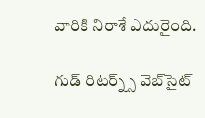వారికి నిరాశే ఎదురైంది.

గుడ్ రిటర్న్స్ వెబ్‌సైట్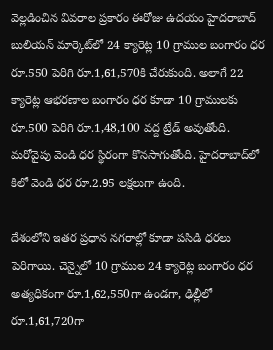వెల్లడించిన వివరాల ప్రకారం ఈరోజు ఉదయం హైదరాబాద్ బులియన్ మార్కెట్‌లో 24 క్యారెట్ల 10 గ్రాముల బంగారం ధర రూ.550 పెరిగి రూ.1,61,570కి చేరుకుంది. అలాగే 22 క్యారెట్ల ఆభరణాల బంగారం ధర కూడా 10 గ్రాములకు రూ.500 పెరిగి రూ.1,48,100 వద్ద ట్రేడ్ అవుతోంది. మరోవైపు వెండి ధర స్థిరంగా కొనసాగుతోంది. హైదరాబాద్‌లో కిలో వెండి ధర రూ.2.95 లక్షలుగా ఉంది.

దేశంలోని ఇతర ప్రధాన నగరాల్లో కూడా పసిడి ధరలు పెరిగాయి. చెన్నైలో 10 గ్రాముల 24 క్యారెట్ల బంగారం ధర అత్యధికంగా రూ.1,62,550గా ఉండగా, ఢిల్లీలో రూ.1,61,720గా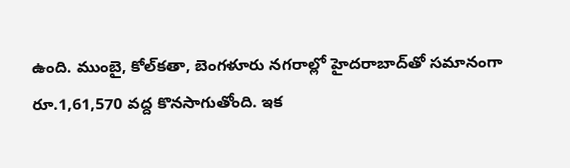ఉంది. ముంబై, కోల్‌కతా, బెంగళూరు నగరాల్లో హైదరాబాద్‌తో సమానంగా రూ.1,61,570 వద్ద కొనసాగుతోంది. ఇక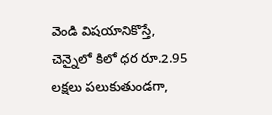వెండి విషయానికొస్తే, చెన్నైలో కిలో ధర రూ.2.95 లక్షలు పలుకుతుండగా,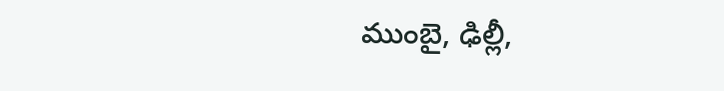ముంబై, ఢిల్లీ,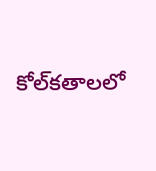కోల్‌కతాలలో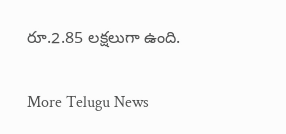రూ.2.85 లక్షలుగా ఉంది.


More Telugu News